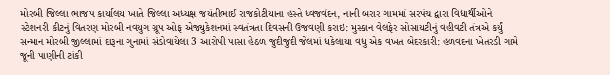મોરબી જિલ્લા ભાજપ કાર્યાલય ખાતે જિલ્લા અધ્યક્ષ જયંતીભાઈ રાજકોટીયાના હસ્તે ધ્વજવંદન, નાની બરાર ગામમાં સરપંચ દ્વારા વિદ્યાર્થીઓને સ્ટેશનરી કીટનું વિતરણ મોરબી નવયુગ ગ્રૂપ ઓફ એજ્યુકેશનમાં સ્વતંત્રતા દિવસની ઉજવણી કરાઇ: મુસ્કાન વેલફેર સોસાયટીનું વહીવટી તંત્રએ કર્યું સન્માન મોરબી જીલ્લામાં દારૂના ગુનામાં સંડોવાયેલા 3 આરોપી પાસા હેઠળ જુદીજુદી જેલમાં ધકેલાયા વધુ એક વખત બેદરકારી: હળવદના ખેતરડી ગામે જૂની પાણીની ટાંકી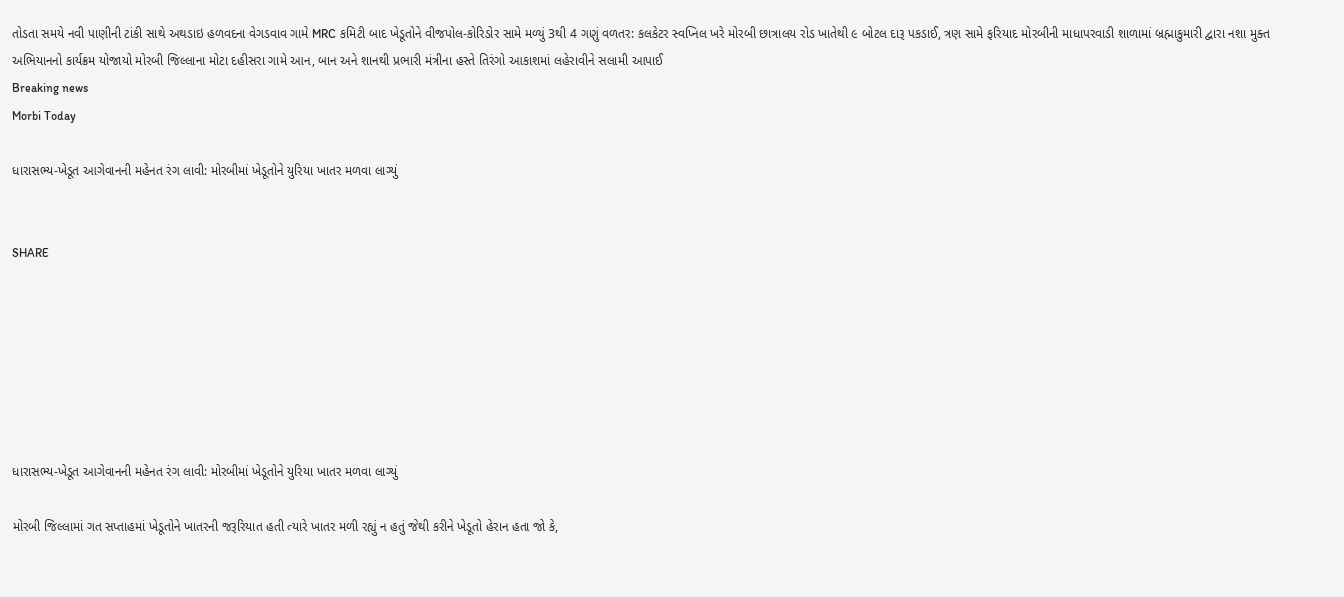તોડતા સમયે નવી પાણીની ટાંકી સાથે અથડાઇ હળવદના વેગડવાવ ગામે MRC કમિટી બાદ ખેડૂતોને વીજપોલ-કોરિડોર સામે મળ્યું 3થી 4 ગણું વળતર: કલકેટર સ્વપ્નિલ ખરે મોરબી છાત્રાલય રોડ ખાતેથી ૯ બોટલ દારૂ પકડાઈ, ત્રણ સામે ફરિયાદ મોરબીની માધાપરવાડી શાળામાં બ્રહ્માકુમારી દ્વારા નશા મુક્ત અભિયાનનો કાર્યક્રમ યોજાયો મોરબી જિલ્લાના મોટા દહીસરા ગામે આન, બાન અને શાનથી પ્રભારી મંત્રીના હસ્તે તિરંગો આકાશમાં લહેરાવીને સલામી આપાઈ
Breaking news
Morbi Today

ધારાસભ્ય-ખેડૂત આગેવાનની મહેનત રંગ લાવી: મોરબીમાં ખેડૂતોને યુરિયા ખાતર મળવા લાગ્યું


SHARE







ધારાસભ્ય-ખેડૂત આગેવાનની મહેનત રંગ લાવી: મોરબીમાં ખેડૂતોને યુરિયા ખાતર મળવા લાગ્યું

મોરબી જિલ્લામાં ગત સપ્તાહમાં ખેડૂતોને ખાતરની જરૂરિયાત હતી ત્યારે ખાતર મળી રહ્યું ન હતું જેથી કરીને ખેડૂતો હેરાન હતા જો કે,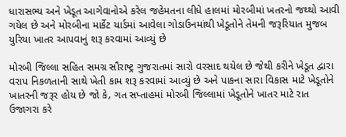ધારાસભ્ય અને ખેડૂત આગેવાનોએ કરેલ જહેમતના લીધે હાલમાં મોરબીમાં ખતરનો જથ્થો આવી ગયેલ છે અને મોરબીના માર્કેટ યાર્ડમાં આવેલા ગોડાઉનમાંથી ખેડૂતોને તેમની જરૂરિયાત મુજબ યુરિયા ખાતર આપવાનું શરૂ કરવામાં આવ્યું છે

મોરબી જિલ્લા સહિત સમગ્ર સૌરાષ્ટ્ર ગુજરાતમાં સારો વરસાદ થયેલ છે જેથી કરીને ખેડૂત દ્વારા વરાપ નિકળતાની સાથે ખેતી કામ શરૂ કરવામાં આવ્યું છે અને પાકના સારા વિકાસ માટે ખેડૂતોને ખાતરની જરૂર હોય છે જો કે, ગત સપ્તાહમાં મોરબી જિલ્લામાં ખેડૂતોને ખાતર માટે રાત ઉજાગરા કરે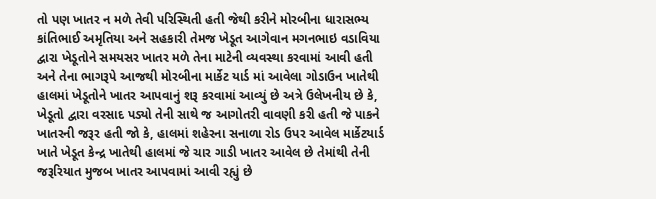તો પણ ખાતર ન મળે તેવી પરિસ્થિતી હતી જેથી કરીને મોરબીના ધારાસભ્ય કાંતિભાઈ અમૃતિયા અને સહકારી તેમજ ખેડૂત આગેવાન મગનભાઇ વડાવિયા દ્વારા ખેડૂતોને સમયસર ખાતર મળે તેના માટેની વ્યવસ્થા કરવામાં આવી હતી અને તેના ભાગરૂપે આજથી મોરબીના માર્કેટ યાર્ડ માં આવેલા ગોડાઉન ખાતેથી હાલમાં ખેડૂતોને ખાતર આપવાનું શરૂ કરવામાં આવ્યું છે અત્રે ઉલેખનીય છે કે, ખેડૂતો દ્વારા વરસાદ પડ્યો તેની સાથે જ આગોતરી વાવણી કરી હતી જે પાકને ખાતરની જરૂર હતી જો કે, હાલમાં શહેરના સનાળા રોડ ઉપર આવેલ માર્કેટયાર્ડ ખાતે ખેડૂત કેન્દ્ર ખાતેથી હાલમાં જે ચાર ગાડી ખાતર આવેલ છે તેમાંથી તેની જરૂરિયાત મુજબ ખાતર આપવામાં આવી રહ્યું છે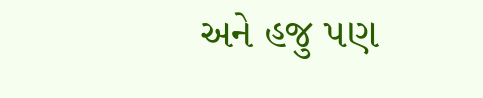અને હજુ પણ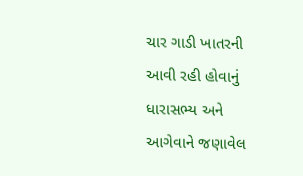ચાર ગાડી ખાતરની આવી રહી હોવાનું ધારાસભ્ય અને આગેવાને જણાવેલ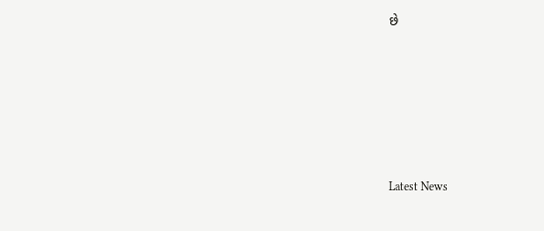છે






Latest News